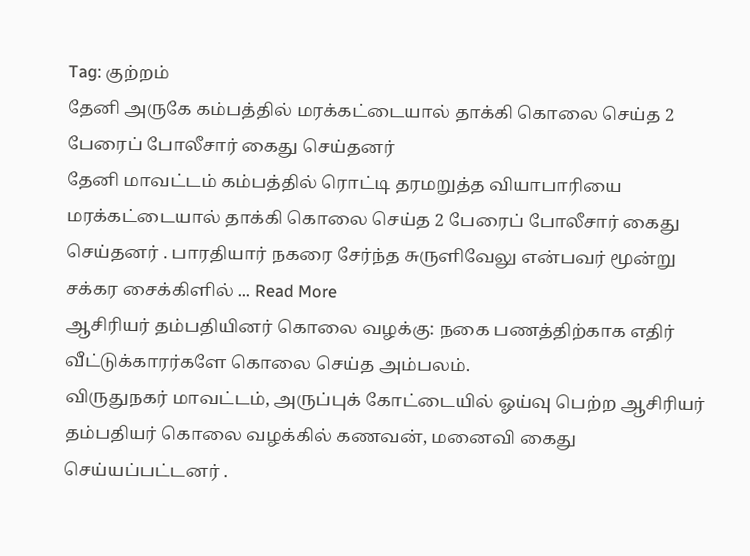Tag: குற்றம்
தேனி அருகே கம்பத்தில் மரக்கட்டையால் தாக்கி கொலை செய்த 2 பேரைப் போலீசார் கைது செய்தனர்
தேனி மாவட்டம் கம்பத்தில் ரொட்டி தரமறுத்த வியாபாரியை மரக்கட்டையால் தாக்கி கொலை செய்த 2 பேரைப் போலீசார் கைது செய்தனர் . பாரதியார் நகரை சேர்ந்த சுருளிவேலு என்பவர் மூன்று சக்கர சைக்கிளில் ... Read More
ஆசிரியர் தம்பதியினர் கொலை வழக்கு: நகை பணத்திற்காக எதிர் வீட்டுக்காரர்களே கொலை செய்த அம்பலம்.
விருதுநகர் மாவட்டம், அருப்புக் கோட்டையில் ஓய்வு பெற்ற ஆசிரியர் தம்பதியர் கொலை வழக்கில் கணவன், மனைவி கைது செய்யப்பட்டனர் .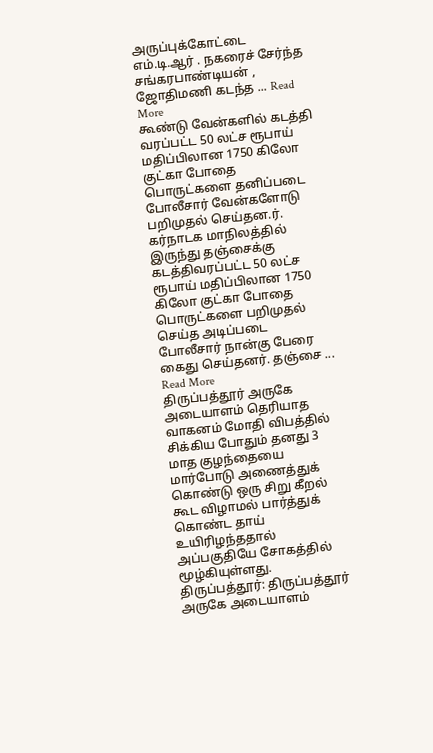அருப்புக்கோட்டை எம்.டி.ஆர் . நகரைச் சேர்ந்த சங்கரபாண்டியன் , ஜோதிமணி கடந்த ... Read More
கூண்டு வேன்களில் கடத்தி வரப்பட்ட 50 லட்ச ரூபாய் மதிப்பிலான 1750 கிலோ குட்கா போதை பொருட்களை தனிப்படை போலீசார் வேன்களோடு பறிமுதல் செய்தன.ர்.
கர்நாடக மாநிலத்தில் இருந்து தஞ்சைக்கு கடத்திவரப்பட்ட 50 லட்ச ரூபாய் மதிப்பிலான 1750 கிலோ குட்கா போதை பொருட்களை பறிமுதல் செய்த அடிப்படை போலீசார் நான்கு பேரை கைது செய்தனர். தஞ்சை ... Read More
திருப்பத்தூர் அருகே அடையாளம் தெரியாத வாகனம் மோதி விபத்தில் சிக்கிய போதும் தனது 3 மாத குழந்தையை மார்போடு அணைத்துக் கொண்டு ஒரு சிறு கீறல் கூட விழாமல் பார்த்துக் கொண்ட தாய் உயிரிழந்ததால் அப்பகுதியே சோகத்தில் மூழ்கியுள்ளது.
திருப்பத்தூர்: திருப்பத்தூர் அருகே அடையாளம்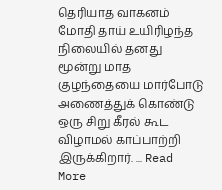தெரியாத வாகனம் மோதி தாய் உயிரிழந்த நிலையில் தனது மூன்று மாத குழந்தையை மார்போடு அணைத்துக் கொண்டு ஒரு சிறு கீரல் கூட விழாமல் காப்பாற்றி இருக்கிறார். ... Read More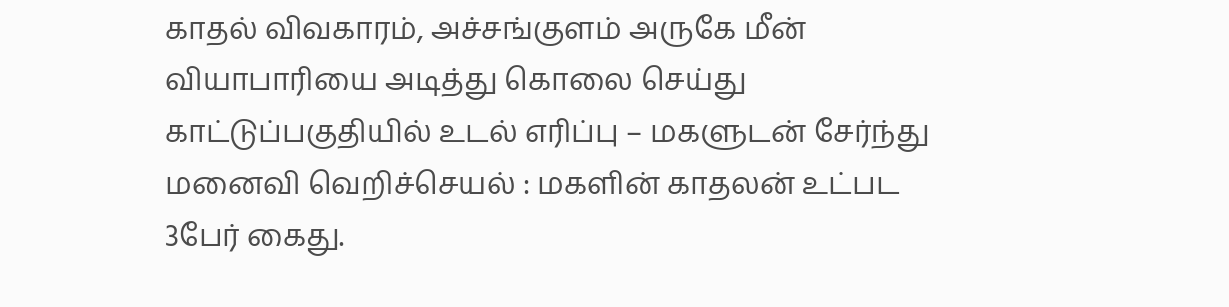காதல் விவகாரம், அச்சங்குளம் அருகே மீன் வியாபாரியை அடித்து கொலை செய்து காட்டுப்பகுதியில் உடல் எரிப்பு – மகளுடன் சேர்ந்து மனைவி வெறிச்செயல் : மகளின் காதலன் உட்பட 3பேர் கைது.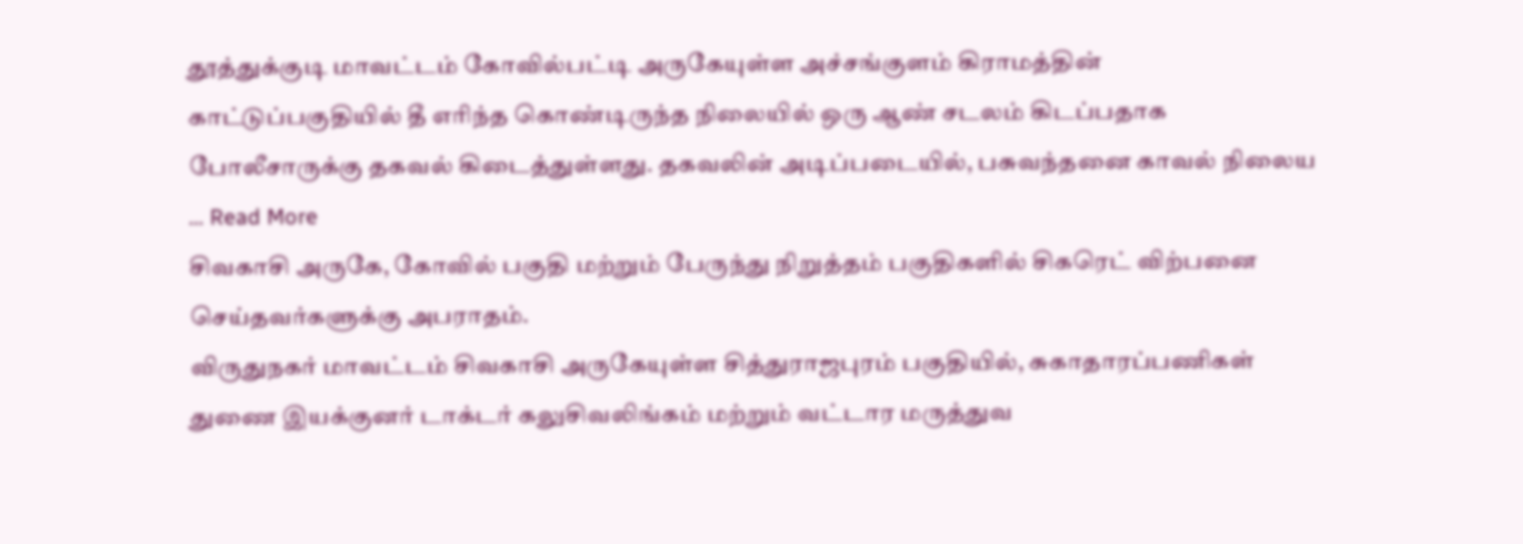தூத்துக்குடி மாவட்டம் கோவில்பட்டி அருகேயுள்ள அச்சங்குளம் கிராமத்தின் காட்டுப்பகுதியில் தீ எரிந்த கொண்டிருந்த நிலையில் ஒரு ஆண் சடலம் கிடப்பதாக போலீசாருக்கு தகவல் கிடைத்துள்ளது. தகவலின் அடிப்படையில், பசுவந்தனை காவல் நிலைய ... Read More
சிவகாசி அருகே, கோவில் பகுதி மற்றும் பேருந்து நிறுத்தம் பகுதிகளில் சிகரெட் விற்பனை செய்தவர்களுக்கு அபராதம்.
விருதுநகர் மாவட்டம் சிவகாசி அருகேயுள்ள சித்துராஜபுரம் பகுதியில், சுகாதாரப்பணிகள் துணை இயக்குனர் டாக்டர் கலுசிவலிங்கம் மற்றும் வட்டார மருத்துவ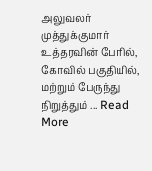அலுவலர் முத்துக்குமார் உத்தரவின் பேரில், கோவில் பகுதியில், மற்றும் பேருந்து நிறுத்தும் ... Read More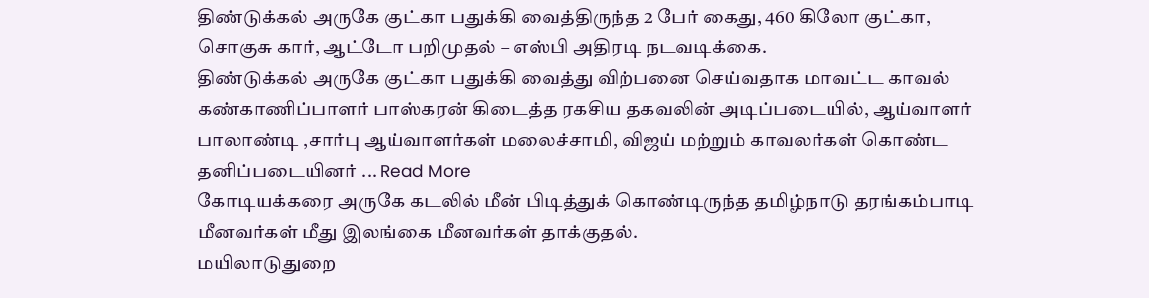திண்டுக்கல் அருகே குட்கா பதுக்கி வைத்திருந்த 2 பேர் கைது, 460 கிலோ குட்கா, சொகுசு கார், ஆட்டோ பறிமுதல் – எஸ்பி அதிரடி நடவடிக்கை.
திண்டுக்கல் அருகே குட்கா பதுக்கி வைத்து விற்பனை செய்வதாக மாவட்ட காவல் கண்காணிப்பாளர் பாஸ்கரன் கிடைத்த ரகசிய தகவலின் அடிப்படையில், ஆய்வாளர் பாலாண்டி ,சார்பு ஆய்வாளர்கள் மலைச்சாமி, விஜய் மற்றும் காவலர்கள் கொண்ட தனிப்படையினர் ... Read More
கோடியக்கரை அருகே கடலில் மீன் பிடித்துக் கொண்டிருந்த தமிழ்நாடு தரங்கம்பாடி மீனவர்கள் மீது இலங்கை மீனவர்கள் தாக்குதல்.
மயிலாடுதுறை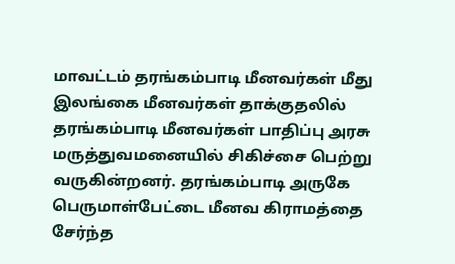மாவட்டம் தரங்கம்பாடி மீனவர்கள் மீது இலங்கை மீனவர்கள் தாக்குதலில் தரங்கம்பாடி மீனவர்கள் பாதிப்பு அரசு மருத்துவமனையில் சிகிச்சை பெற்று வருகின்றனர். தரங்கம்பாடி அருகே பெருமாள்பேட்டை மீனவ கிராமத்தை சேர்ந்த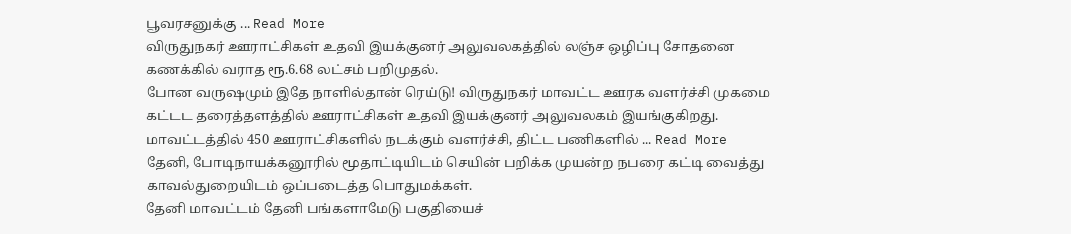பூவரசனுக்கு ... Read More
விருதுநகர் ஊராட்சிகள் உதவி இயக்குனர் அலுவலகத்தில் லஞ்ச ஒழிப்பு சோதனை கணக்கில் வராத ரூ.6.68 லட்சம் பறிமுதல்.
போன வருஷமும் இதே நாளில்தான் ரெய்டு! விருதுநகர் மாவட்ட ஊரக வளர்ச்சி முகமை கட்டட தரைத்தளத்தில் ஊராட்சிகள் உதவி இயக்குனர் அலுவலகம் இயங்குகிறது. மாவட்டத்தில் 450 ஊராட்சிகளில் நடக்கும் வளர்ச்சி, திட்ட பணிகளில் ... Read More
தேனி, போடிநாயக்கனூரில் மூதாட்டியிடம் செயின் பறிக்க முயன்ற நபரை கட்டி வைத்து காவல்துறையிடம் ஒப்படைத்த பொதுமக்கள்.
தேனி மாவட்டம் தேனி பங்களாமேடு பகுதியைச்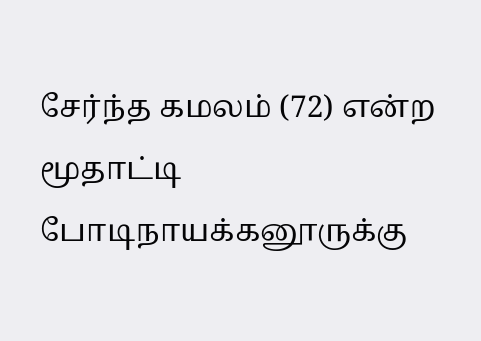சேர்ந்த கமலம் (72) என்ற மூதாட்டி போடிநாயக்கனூருக்கு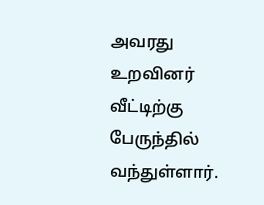அவரது உறவினர் வீட்டிற்கு பேருந்தில் வந்துள்ளார்.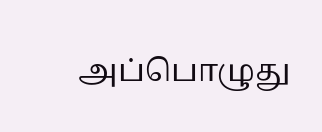அப்பொழுது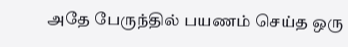அதே பேருந்தில் பயணம் செய்த ஒரு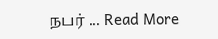நபர் ... Read More